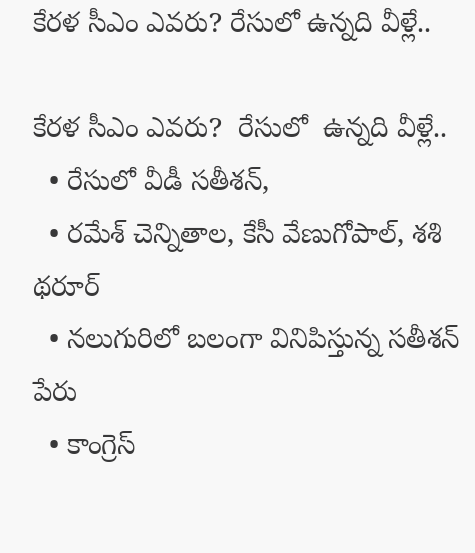కేరళ సీఎం ఎవరు? రేసులో ఉన్నది వీళ్లే..

కేరళ సీఎం ఎవరు?  రేసులో  ఉన్నది వీళ్లే..
  • రేసులో వీడీ సతీశన్,
  • రమేశ్ చెన్నితాల, కేసీ వేణుగోపాల్, శశి థరూర్
  • నలుగురిలో బలంగా వినిపిస్తున్న సతీశన్ పేరు
  • కాంగ్రెస్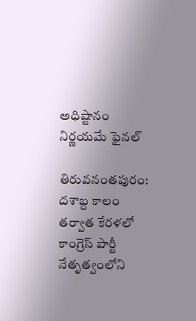అధిష్టానం నిర్ణయమే ఫైనల్

తిరువనంతపురం: దశాబ్ద కాలం తర్వాత కేరళలో కాంగ్రెస్ పార్టీ నేతృత్వంలోని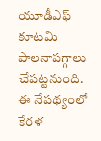యూడీఎఫ్ కూటమి పాలనాపగ్గాలు చేపట్టనుంది. ఈ నేపథ్యంలో కేరళ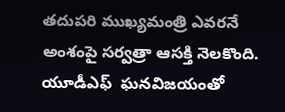తదుపరి ముఖ్యమంత్రి ఎవరనే అంశంపై సర్వత్రా ఆసక్తి నెలకొంది. యూడీఎఫ్  ఘనవిజయంతో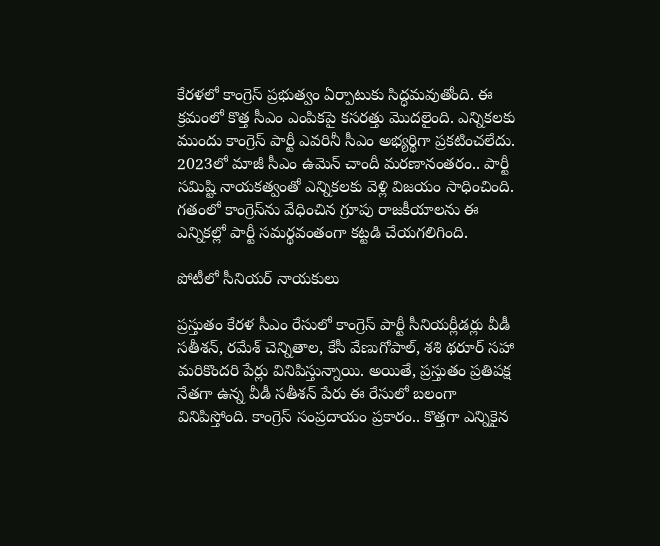కేరళలో కాంగ్రెస్ ప్రభుత్వం ఏర్పాటుకు సిద్ధమవుతోంది. ఈ క్రమంలో కొత్త సీఎం ఎంపికపై కసరత్తు మొదలైంది. ఎన్నికలకు ముందు కాంగ్రెస్ పార్టీ ఎవరినీ సీఎం అభ్యర్థిగా ప్రకటించలేదు. 2023లో మాజీ సీఎం ఉమెన్ చాందీ మరణానంతరం.. పార్టీ సమిష్టి నాయకత్వంతో ఎన్నికలకు వెళ్లి విజయం సాధించింది. గతంలో కాంగ్రెస్‌ను వేధించిన గ్రూపు రాజకీయాలను ఈ ఎన్నికల్లో పార్టీ సమర్థవంతంగా కట్టడి చేయగలిగింది.

పోటీలో సీనియర్ నాయకులు

ప్రస్తుతం కేరళ సీఎం రేసులో కాంగ్రెస్ పార్టీ సీనియర్లీడర్లు వీడీ సతీశన్, రమేశ్ చెన్నితాల, కేసీ వేణుగోపాల్, శశి థరూర్ సహా మరికొందరి పేర్లు వినిపిస్తున్నాయి. అయితే, ప్రస్తుతం ప్రతిపక్ష నేతగా ఉన్న వీడీ సతీశన్ పేరు ఈ రేసులో బలంగా వినిపిస్తోంది. కాంగ్రెస్ సంప్రదాయం ప్రకారం.. కొత్తగా ఎన్నికైన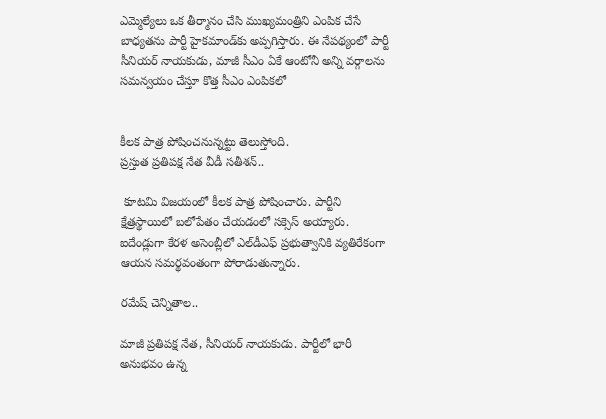ఎమ్మెల్యేలు ఒక తీర్మానం చేసి ముఖ్యమంత్రిని ఎంపిక చేసే బాధ్యతను పార్టీ హైకమాండ్‌కు అప్పగిస్తారు. ఈ నేపథ్యంలో పార్టీ సీనియర్ నాయకుడు, మాజీ సీఎం ఏకే ఆంటోనీ అన్ని వర్గాలను సమన్వయం చేస్తూ కొత్త సీఎం ఎంపికలో


కీలక పాత్ర పోషించనున్నట్టు తెలుస్తోంది.
ప్రస్తుత ప్రతిపక్ష నేత వీడీ సతీశన్..

 కూటమి విజయంలో కీలక పాత్ర పోషించారు. పార్టీని క్షేత్రస్థాయిలో బలోపేతం చేయడంలో సక్సెస్ అయ్యారు. ఐదేండ్లుగా కేరళ అసెంబ్లీలో ఎల్‌డీఎఫ్ ప్రభుత్వానికి వ్యతిరేకంగా ఆయన సమర్థవంతంగా పోరాడుతున్నారు.

రమేష్ చెన్నితాల..

మాజీ ప్రతిపక్ష నేత, సీనియర్ నాయకుడు. పార్టీలో భారీ అనుభవం ఉన్న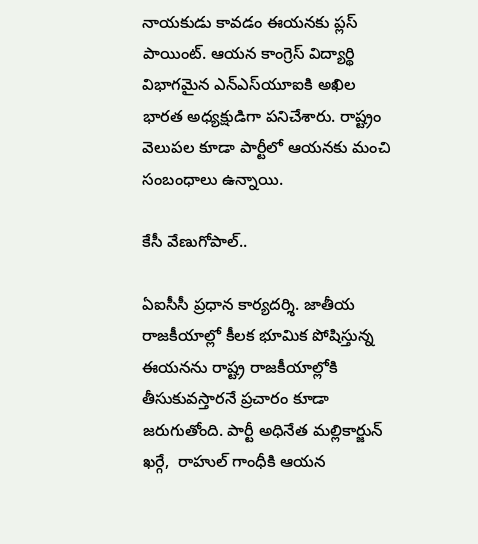నాయకుడు కావడం ఈయనకు ప్లస్ పాయింట్. ఆయన కాంగ్రెస్ విద్యార్థి విభాగమైన ఎన్‌ఎస్‌యూఐకి అఖిల భారత అధ్యక్షుడిగా పనిచేశారు. రాష్ట్రం వెలుపల కూడా పార్టీలో ఆయనకు మంచి సంబంధాలు ఉన్నాయి.

కేసీ వేణుగోపాల్..

ఏఐసీసీ ప్రధాన కార్యదర్శి. జాతీయ రాజకీయాల్లో కీలక భూమిక పోషిస్తున్న ఈయనను రాష్ట్ర రాజకీయాల్లోకి తీసుకువస్తారనే ప్రచారం కూడా జరుగుతోంది. పార్టీ అధినేత మల్లికార్జున్ ఖర్గే,  రాహుల్ గాంధీకి ఆయన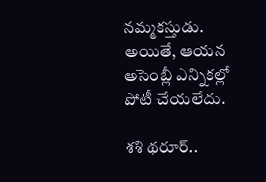నమ్మకస్తుడు. అయితే, ఆయన అసెంబ్లీ ఎన్నికల్లో పోటీ చేయలేదు.

శశి థరూర్..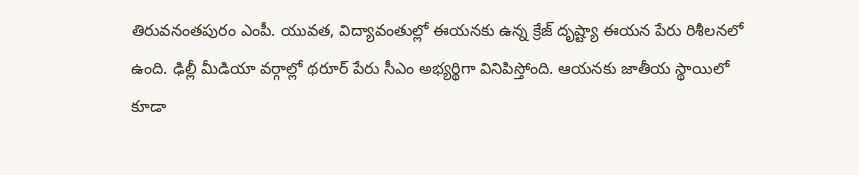తిరువనంతపురం ఎంపీ. యువత, విద్యావంతుల్లో ఈయనకు ఉన్న క్రేజ్ దృష్ట్యా ఈయన పేరు రిశీలనలో ఉంది. ఢిల్లీ మీడియా వర్గాల్లో థరూర్ పేరు సీఎం అభ్యర్థిగా వినిపిస్తోంది. ఆయనకు జాతీయ స్థాయిలో కూడా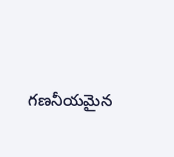గణనీయమైన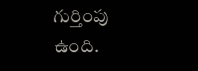గుర్తింపు ఉంది.